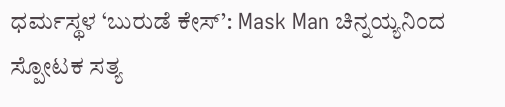ಧರ್ಮಸ್ಥಳ ‘ಬುರುಡೆ ಕೇಸ್’: Mask Man ಚಿನ್ನಯ್ಯನಿಂದ ಸ್ಪೋಟಕ ಸತ್ಯ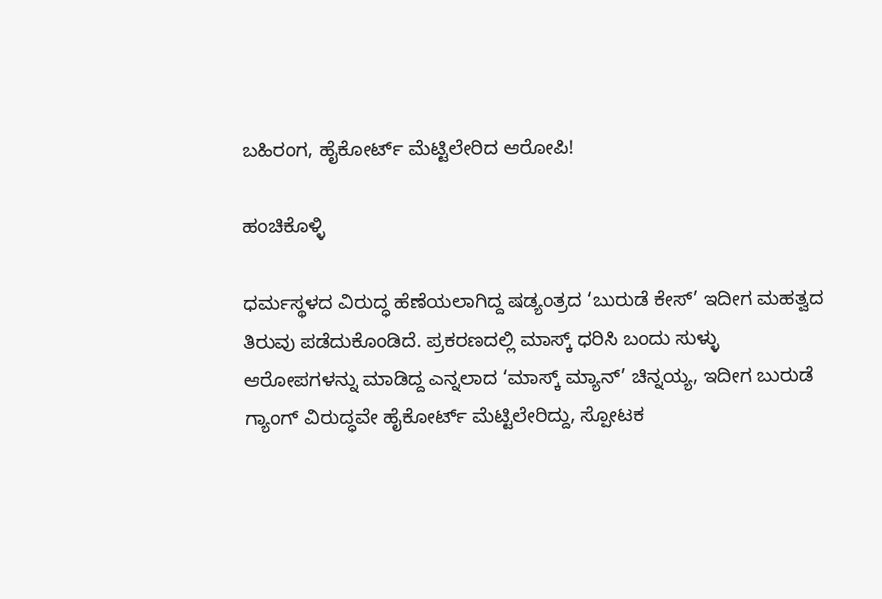ಬಹಿರಂಗ, ಹೈಕೋರ್ಟ್ ಮೆಟ್ಟಿಲೇರಿದ ಆರೋಪಿ!

ಹಂಚಿಕೊಳ್ಳಿ

ಧರ್ಮಸ್ಥಳದ ವಿರುದ್ಧ ಹೆಣೆಯಲಾಗಿದ್ದ ಷಡ್ಯಂತ್ರದ ‘ಬುರುಡೆ ಕೇಸ್’ ಇದೀಗ ಮಹತ್ವದ ತಿರುವು ಪಡೆದುಕೊಂಡಿದೆ. ಪ್ರಕರಣದಲ್ಲಿ ಮಾಸ್ಕ್ ಧರಿಸಿ ಬಂದು ಸುಳ್ಳು ಆರೋಪಗಳನ್ನು ಮಾಡಿದ್ದ ಎನ್ನಲಾದ ‘ಮಾಸ್ಕ್ ಮ್ಯಾನ್’ ಚಿನ್ನಯ್ಯ, ಇದೀಗ ಬುರುಡೆ ಗ್ಯಾಂಗ್ ವಿರುದ್ಧವೇ ಹೈಕೋರ್ಟ್ ಮೆಟ್ಟಿಲೇರಿದ್ದು, ಸ್ಪೋಟಕ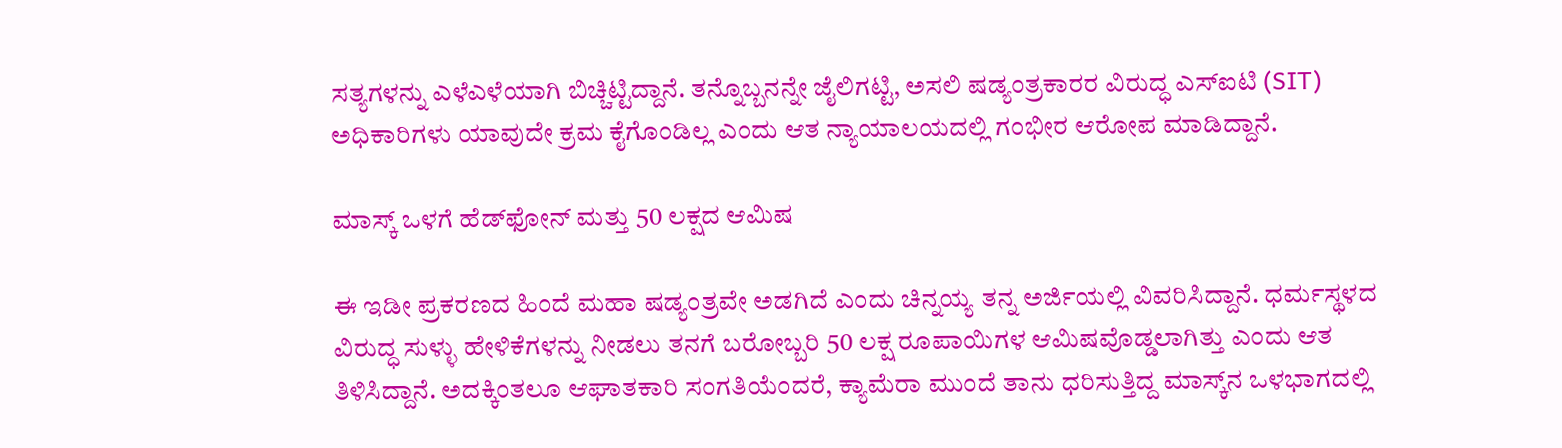ಸತ್ಯಗಳನ್ನು ಎಳೆಎಳೆಯಾಗಿ ಬಿಚ್ಚಿಟ್ಟಿದ್ದಾನೆ. ತನ್ನೊಬ್ಬನನ್ನೇ ಜೈಲಿಗಟ್ಟಿ, ಅಸಲಿ ಷಡ್ಯಂತ್ರಕಾರರ ವಿರುದ್ಧ ಎಸ್‌ಐಟಿ (SIT) ಅಧಿಕಾರಿಗಳು ಯಾವುದೇ ಕ್ರಮ ಕೈಗೊಂಡಿಲ್ಲ ಎಂದು ಆತ ನ್ಯಾಯಾಲಯದಲ್ಲಿ ಗಂಭೀರ ಆರೋಪ ಮಾಡಿದ್ದಾನೆ.

ಮಾಸ್ಕ್ ಒಳಗೆ ಹೆಡ್‌ಫೋನ್ ಮತ್ತು 50 ಲಕ್ಷದ ಆಮಿಷ

ಈ ಇಡೀ ಪ್ರಕರಣದ ಹಿಂದೆ ಮಹಾ ಷಡ್ಯಂತ್ರವೇ ಅಡಗಿದೆ ಎಂದು ಚಿನ್ನಯ್ಯ ತನ್ನ ಅರ್ಜಿಯಲ್ಲಿ ವಿವರಿಸಿದ್ದಾನೆ. ಧರ್ಮಸ್ಥಳದ ವಿರುದ್ಧ ಸುಳ್ಳು ಹೇಳಿಕೆಗಳನ್ನು ನೀಡಲು ತನಗೆ ಬರೋಬ್ಬರಿ 50 ಲಕ್ಷ ರೂಪಾಯಿಗಳ ಆಮಿಷವೊಡ್ಡಲಾಗಿತ್ತು ಎಂದು ಆತ ತಿಳಿಸಿದ್ದಾನೆ. ಅದಕ್ಕಿಂತಲೂ ಆಘಾತಕಾರಿ ಸಂಗತಿಯೆಂದರೆ, ಕ್ಯಾಮೆರಾ ಮುಂದೆ ತಾನು ಧರಿಸುತ್ತಿದ್ದ ಮಾಸ್ಕ್‌ನ ಒಳಭಾಗದಲ್ಲಿ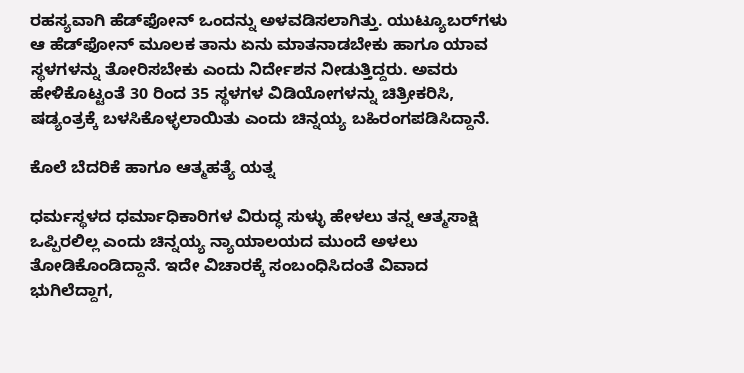ರಹಸ್ಯವಾಗಿ ಹೆಡ್‌ಫೋನ್ ಒಂದನ್ನು ಅಳವಡಿಸಲಾಗಿತ್ತು. ಯುಟ್ಯೂಬರ್‌ಗಳು ಆ ಹೆಡ್‌ಫೋನ್ ಮೂಲಕ ತಾನು ಏನು ಮಾತನಾಡಬೇಕು ಹಾಗೂ ಯಾವ ಸ್ಥಳಗಳನ್ನು ತೋರಿಸಬೇಕು ಎಂದು ನಿರ್ದೇಶನ ನೀಡುತ್ತಿದ್ದರು. ಅವರು ಹೇಳಿಕೊಟ್ಟಂತೆ 30 ರಿಂದ 35 ಸ್ಥಳಗಳ ವಿಡಿಯೋಗಳನ್ನು ಚಿತ್ರೀಕರಿಸಿ, ಷಡ್ಯಂತ್ರಕ್ಕೆ ಬಳಸಿಕೊಳ್ಳಲಾಯಿತು ಎಂದು ಚಿನ್ನಯ್ಯ ಬಹಿರಂಗಪಡಿಸಿದ್ದಾನೆ.

ಕೊಲೆ ಬೆದರಿಕೆ ಹಾಗೂ ಆತ್ಮಹತ್ಯೆ ಯತ್ನ

ಧರ್ಮಸ್ಥಳದ ಧರ್ಮಾಧಿಕಾರಿಗಳ ವಿರುದ್ಧ ಸುಳ್ಳು ಹೇಳಲು ತನ್ನ ಆತ್ಮಸಾಕ್ಷಿ ಒಪ್ಪಿರಲಿಲ್ಲ ಎಂದು ಚಿನ್ನಯ್ಯ ನ್ಯಾಯಾಲಯದ ಮುಂದೆ ಅಳಲು ತೋಡಿಕೊಂಡಿದ್ದಾನೆ. ಇದೇ ವಿಚಾರಕ್ಕೆ ಸಂಬಂಧಿಸಿದಂತೆ ವಿವಾದ ಭುಗಿಲೆದ್ದಾಗ,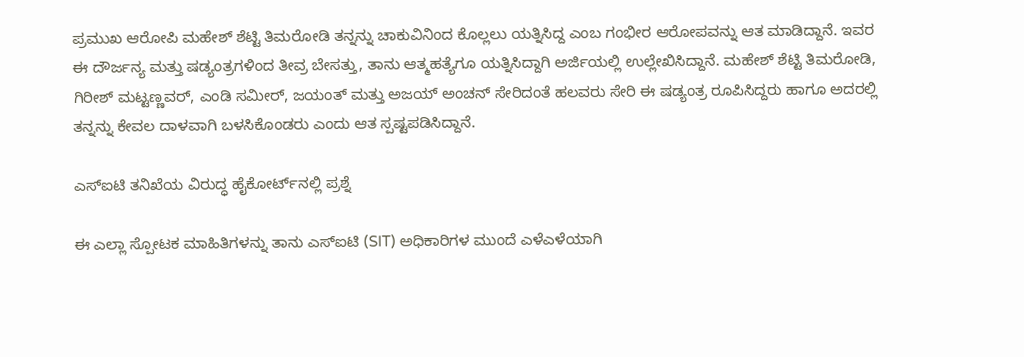ಪ್ರಮುಖ ಆರೋಪಿ ಮಹೇಶ್ ಶೆಟ್ಟಿ ತಿಮರೋಡಿ ತನ್ನನ್ನು ಚಾಕುವಿನಿಂದ ಕೊಲ್ಲಲು ಯತ್ನಿಸಿದ್ದ ಎಂಬ ಗಂಭೀರ ಆರೋಪವನ್ನು ಆತ ಮಾಡಿದ್ದಾನೆ. ಇವರ ಈ ದೌರ್ಜನ್ಯ ಮತ್ತು ಷಡ್ಯಂತ್ರಗಳಿಂದ ತೀವ್ರ ಬೇಸತ್ತು, ತಾನು ಆತ್ಮಹತ್ಯೆಗೂ ಯತ್ನಿಸಿದ್ದಾಗಿ ಅರ್ಜಿಯಲ್ಲಿ ಉಲ್ಲೇಖಿಸಿದ್ದಾನೆ. ಮಹೇಶ್ ಶೆಟ್ಟಿ ತಿಮರೋಡಿ, ಗಿರೀಶ್ ಮಟ್ಟಣ್ಣವರ್, ಎಂಡಿ ಸಮೀರ್, ಜಯಂತ್ ಮತ್ತು ಅಜಯ್ ಅಂಚನ್ ಸೇರಿದಂತೆ ಹಲವರು ಸೇರಿ ಈ ಷಡ್ಯಂತ್ರ ರೂಪಿಸಿದ್ದರು ಹಾಗೂ ಅದರಲ್ಲಿ ತನ್ನನ್ನು ಕೇವಲ ದಾಳವಾಗಿ ಬಳಸಿಕೊಂಡರು ಎಂದು ಆತ ಸ್ಪಷ್ಟಪಡಿಸಿದ್ದಾನೆ.

ಎಸ್‌ಐಟಿ ತನಿಖೆಯ ವಿರುದ್ಧ ಹೈಕೋರ್ಟ್‌ನಲ್ಲಿ ಪ್ರಶ್ನೆ

ಈ ಎಲ್ಲಾ ಸ್ಪೋಟಕ ಮಾಹಿತಿಗಳನ್ನು ತಾನು ಎಸ್‌ಐಟಿ (SIT) ಅಧಿಕಾರಿಗಳ ಮುಂದೆ ಎಳೆಎಳೆಯಾಗಿ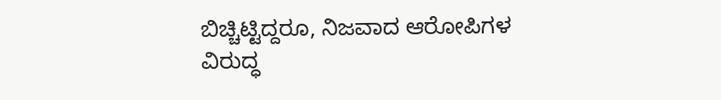ಬಿಚ್ಚಿಟ್ಟಿದ್ದರೂ, ನಿಜವಾದ ಆರೋಪಿಗಳ ವಿರುದ್ಧ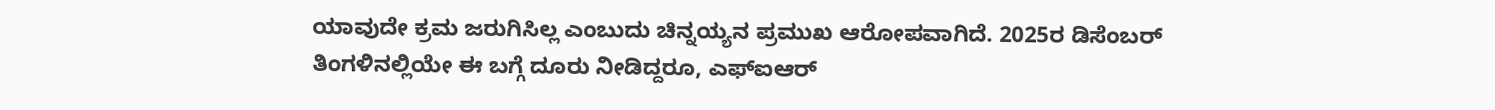ಯಾವುದೇ ಕ್ರಮ ಜರುಗಿಸಿಲ್ಲ ಎಂಬುದು ಚಿನ್ನಯ್ಯನ ಪ್ರಮುಖ ಆರೋಪವಾಗಿದೆ. 2025ರ ಡಿಸೆಂಬರ್ ತಿಂಗಳಿನಲ್ಲಿಯೇ ಈ ಬಗ್ಗೆ ದೂರು ನೀಡಿದ್ದರೂ, ಎಫ್‌ಐಆರ್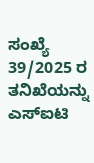ಸಂಖ್ಯೆ 39/2025 ರ ತನಿಖೆಯನ್ನು ಎಸ್‌ಐಟಿ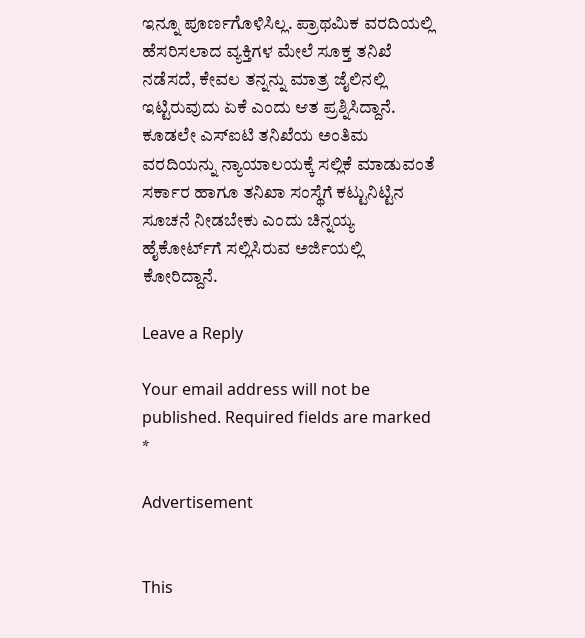ಇನ್ನೂ ಪೂರ್ಣಗೊಳಿಸಿಲ್ಲ. ಪ್ರಾಥಮಿಕ ವರದಿಯಲ್ಲಿ ಹೆಸರಿಸಲಾದ ವ್ಯಕ್ತಿಗಳ ಮೇಲೆ ಸೂಕ್ತ ತನಿಖೆ ನಡೆಸದೆ, ಕೇವಲ ತನ್ನನ್ನು ಮಾತ್ರ ಜೈಲಿನಲ್ಲಿ ಇಟ್ಟಿರುವುದು ಏಕೆ ಎಂದು ಆತ ಪ್ರಶ್ನಿಸಿದ್ದಾನೆ. ಕೂಡಲೇ ಎಸ್‌ಐಟಿ ತನಿಖೆಯ ಅಂತಿಮ ವರದಿಯನ್ನು ನ್ಯಾಯಾಲಯಕ್ಕೆ ಸಲ್ಲಿಕೆ ಮಾಡುವಂತೆ ಸರ್ಕಾರ ಹಾಗೂ ತನಿಖಾ ಸಂಸ್ಥೆಗೆ ಕಟ್ಟುನಿಟ್ಟಿನ ಸೂಚನೆ ನೀಡಬೇಕು ಎಂದು ಚಿನ್ನಯ್ಯ ಹೈಕೋರ್ಟ್‌ಗೆ ಸಲ್ಲಿಸಿರುವ ಅರ್ಜಿಯಲ್ಲಿ ಕೋರಿದ್ದಾನೆ.

Leave a Reply

Your email address will not be published. Required fields are marked *

Advertisement


This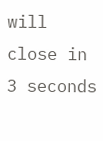will close in 3 seconds